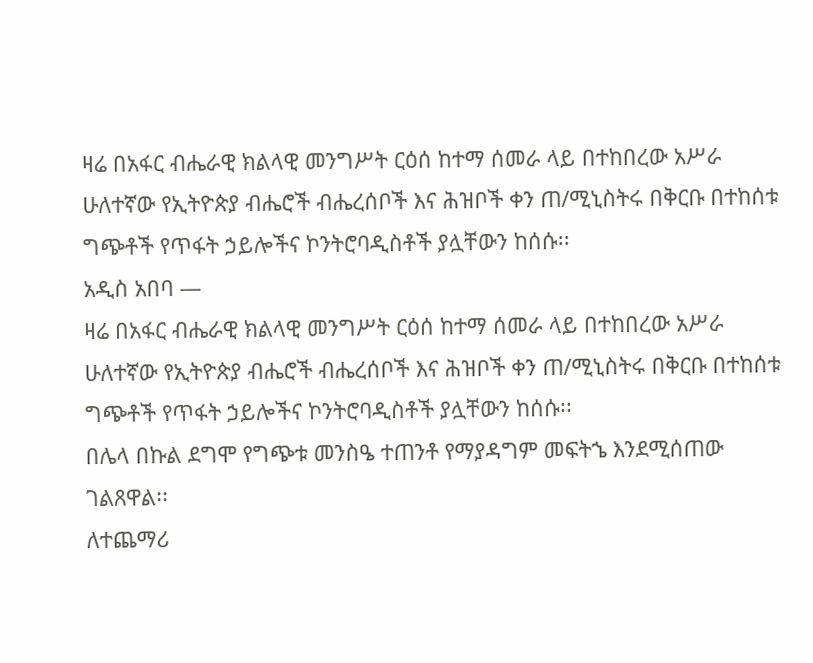ዛሬ በአፋር ብሔራዊ ክልላዊ መንግሥት ርዕሰ ከተማ ሰመራ ላይ በተከበረው አሥራ ሁለተኛው የኢትዮጵያ ብሔሮች ብሔረሰቦች እና ሕዝቦች ቀን ጠ/ሚኒስትሩ በቅርቡ በተከሰቱ ግጭቶች የጥፋት ኃይሎችና ኮንትሮባዲስቶች ያሏቸውን ከሰሱ፡፡
አዲስ አበባ —
ዛሬ በአፋር ብሔራዊ ክልላዊ መንግሥት ርዕሰ ከተማ ሰመራ ላይ በተከበረው አሥራ ሁለተኛው የኢትዮጵያ ብሔሮች ብሔረሰቦች እና ሕዝቦች ቀን ጠ/ሚኒስትሩ በቅርቡ በተከሰቱ ግጭቶች የጥፋት ኃይሎችና ኮንትሮባዲስቶች ያሏቸውን ከሰሱ፡፡
በሌላ በኩል ደግሞ የግጭቱ መንስዔ ተጠንቶ የማያዳግም መፍትኄ እንደሚሰጠው ገልጸዋል፡፡
ለተጨማሪ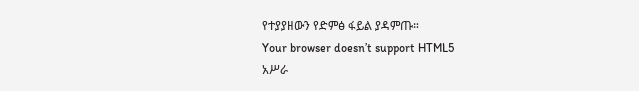የተያያዘውን የድምፅ ፋይል ያዳምጡ።
Your browser doesn’t support HTML5
አሥራ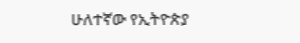ሁለተኛው የኢትዮጵያ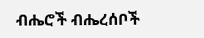ብሔሮች ብሔረሰቦች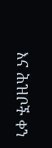እና ሕዝቦች ቀን